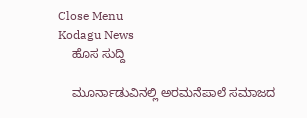Close Menu
Kodagu News
    ಹೊಸ ಸುದ್ದಿ

    ಮೂರ್ನಾಡುವಿನಲ್ಲಿ ಅರಮನೆಪಾಲೆ ಸಮಾಜದ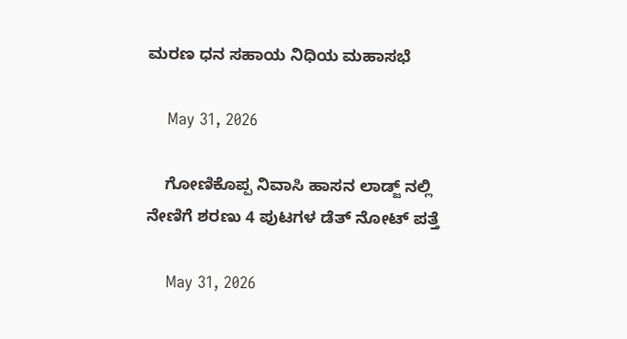ಮರಣ ಧನ ಸಹಾಯ ನಿಧಿಯ ಮಹಾಸಭೆ

    May 31, 2026

    ಗೋಣಿಕೊಪ್ಪ ನಿವಾಸಿ ಹಾಸನ ಲಾಡ್ಜ್ ನಲ್ಲಿ ನೇಣಿಗೆ ಶರಣು 4 ಪುಟಗಳ ಡೆತ್ ನೋಟ್ ಪತ್ತೆ

    May 31, 2026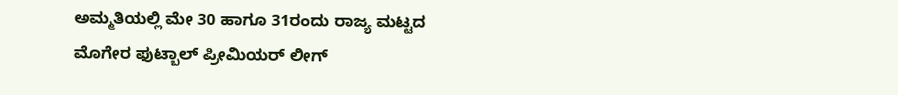ಅಮ್ಮತಿಯಲ್ಲಿ ಮೇ 30 ಹಾಗೂ 31ರಂದು ರಾಜ್ಯ ಮಟ್ಟದ ಮೊಗೇರ ಫುಟ್ಬಾಲ್ ಪ್ರೀಮಿಯರ್ ಲೀಗ್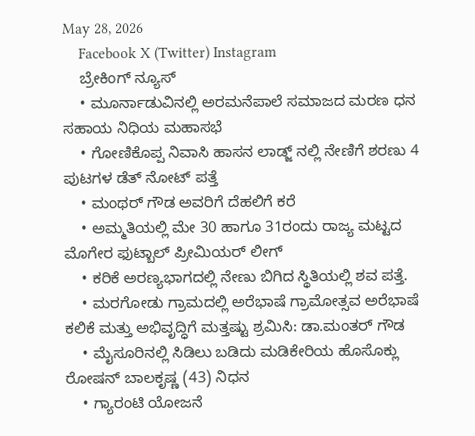May 28, 2026
    Facebook X (Twitter) Instagram
    ಬ್ರೇಕಿಂಗ್ ನ್ಯೂಸ್
    • ಮೂರ್ನಾಡುವಿನಲ್ಲಿ ಅರಮನೆಪಾಲೆ ಸಮಾಜದ ಮರಣ ಧನ ಸಹಾಯ ನಿಧಿಯ ಮಹಾಸಭೆ
    • ಗೋಣಿಕೊಪ್ಪ ನಿವಾಸಿ ಹಾಸನ ಲಾಡ್ಜ್ ನಲ್ಲಿ ನೇಣಿಗೆ ಶರಣು 4 ಪುಟಗಳ ಡೆತ್ ನೋಟ್ ಪತ್ತೆ
    • ಮಂಥರ್ ಗೌಡ ಅವರಿಗೆ ದೆಹಲಿಗೆ ಕರೆ
    • ಅಮ್ಮತಿಯಲ್ಲಿ ಮೇ 30 ಹಾಗೂ 31ರಂದು ರಾಜ್ಯ ಮಟ್ಟದ ಮೊಗೇರ ಫುಟ್ಬಾಲ್ ಪ್ರೀಮಿಯರ್ ಲೀಗ್
    • ಕರಿಕೆ ಅರಣ್ಯಭಾಗದಲ್ಲಿ ನೇಣು ಬಿಗಿದ ಸ್ಥಿತಿಯಲ್ಲಿ ಶವ ಪತ್ತೆ.
    • ಮರಗೋಡು ಗ್ರಾಮದಲ್ಲಿ ಅರೆಭಾಷೆ ಗ್ರಾಮೋತ್ಸವ ಅರೆಭಾಷೆ ಕಲಿಕೆ ಮತ್ತು ಅಭಿವೃದ್ಧಿಗೆ ಮತ್ತಷ್ಟು ಶ್ರಮಿಸಿ: ಡಾ.ಮಂತರ್ ಗೌಡ
    • ಮೈಸೂರಿನಲ್ಲಿ ಸಿಡಿಲು ಬಡಿದು ಮಡಿಕೇರಿಯ ಹೊಸೊಕ್ಲು ರೋಷನ್ ಬಾಲಕೃಷ್ಣ (43) ನಿಧನ
    • ಗ್ಯಾರಂಟಿ ಯೋಜನೆ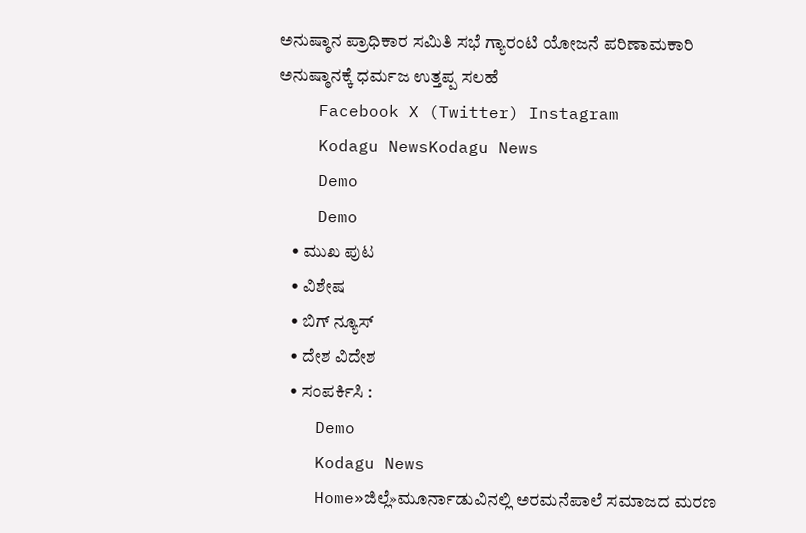ಅನುಷ್ಠಾನ ಪ್ರಾಧಿಕಾರ ಸಮಿತಿ ಸಭೆ ಗ್ಯಾರಂಟಿ ಯೋಜನೆ ಪರಿಣಾಮಕಾರಿ ಅನುಷ್ಠಾನಕ್ಕೆ ಧರ್ಮಜ ಉತ್ತಪ್ಪ ಸಲಹೆ
    Facebook X (Twitter) Instagram
    Kodagu NewsKodagu News
    Demo
    Demo
    • ಮುಖ ಪುಟ
    • ವಿಶೇಷ
    • ಬಿಗ್ ನ್ಯೂಸ್
    • ದೇಶ ವಿದೇಶ
    • ಸಂಪರ್ಕಿಸಿ :
    Demo
    Kodagu News
    Home»ಜಿಲ್ಲೆ»ಮೂರ್ನಾಡುವಿನಲ್ಲಿ ಅರಮನೆಪಾಲೆ ಸಮಾಜದ ಮರಣ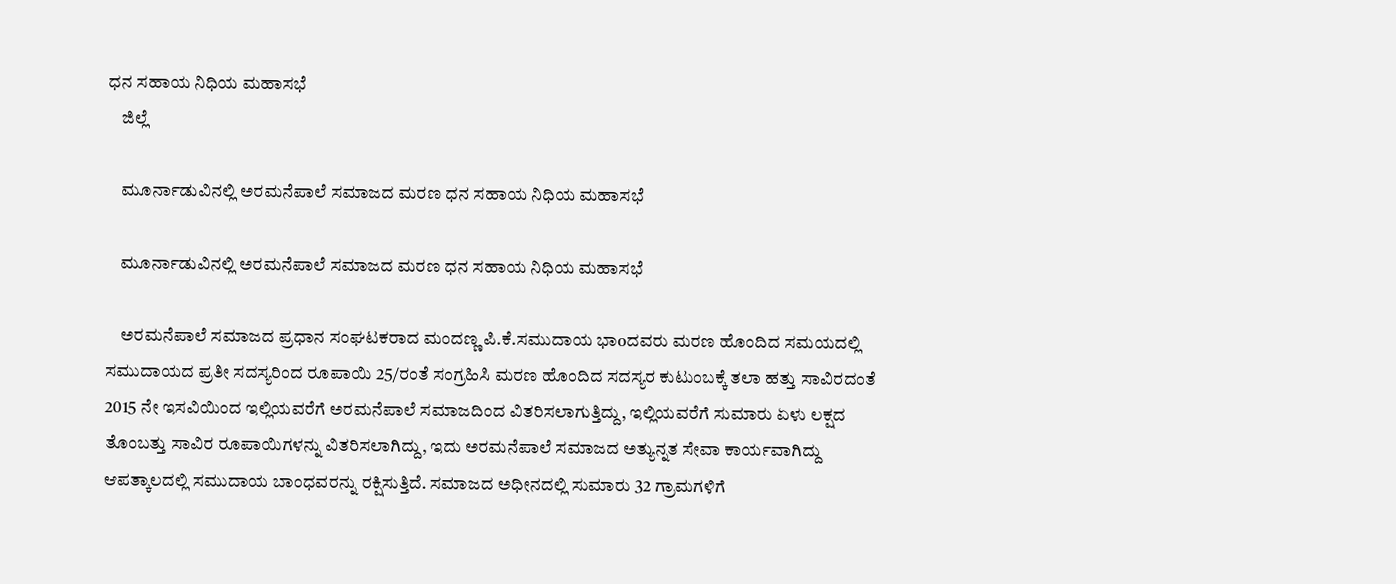ಧನ ಸಹಾಯ ನಿಧಿಯ ಮಹಾಸಭೆ
    ಜಿಲ್ಲೆ

    ಮೂರ್ನಾಡುವಿನಲ್ಲಿ ಅರಮನೆಪಾಲೆ ಸಮಾಜದ ಮರಣ ಧನ ಸಹಾಯ ನಿಧಿಯ ಮಹಾಸಭೆ

    ಮೂರ್ನಾಡುವಿನಲ್ಲಿ ಅರಮನೆಪಾಲೆ ಸಮಾಜದ ಮರಣ ಧನ ಸಹಾಯ ನಿಧಿಯ ಮಹಾಸಭೆ

    ಅರಮನೆಪಾಲೆ ಸಮಾಜದ ಪ್ರಧಾನ ಸಂಘಟಕರಾದ ಮಂದಣ್ಣ ಪಿ.ಕೆ.ಸಮುದಾಯ ಭಾoದವರು ಮರಣ ಹೊಂದಿದ ಸಮಯದಲ್ಲಿ ಸಮುದಾಯದ ಪ್ರತೀ ಸದಸ್ಯರಿಂದ ರೂಪಾಯಿ 25/ರಂತೆ ಸಂಗ್ರಹಿಸಿ ಮರಣ ಹೊಂದಿದ ಸದಸ್ಯರ ಕುಟುಂಬಕ್ಕೆ ತಲಾ ಹತ್ತು ಸಾವಿರದಂತೆ 2015 ನೇ ಇಸವಿಯಿಂದ ಇಲ್ಲಿಯವರೆಗೆ ಅರಮನೆಪಾಲೆ ಸಮಾಜದಿಂದ ವಿತರಿಸಲಾಗುತ್ತಿದ್ದು, ಇಲ್ಲಿಯವರೆಗೆ ಸುಮಾರು ಏಳು ಲಕ್ಷದ ತೊಂಬತ್ತು ಸಾವಿರ ರೂಪಾಯಿಗಳನ್ನು ವಿತರಿಸಲಾಗಿದ್ದು, ಇದು ಅರಮನೆಪಾಲೆ ಸಮಾಜದ ಅತ್ಯುನ್ನತ ಸೇವಾ ಕಾರ್ಯವಾಗಿದ್ದು ಆಪತ್ಕಾಲದಲ್ಲಿ ಸಮುದಾಯ ಬಾಂಧವರನ್ನು ರಕ್ಷಿಸುತ್ತಿದೆ. ಸಮಾಜದ ಅಧೀನದಲ್ಲಿ ಸುಮಾರು 32 ಗ್ರಾಮಗಳಿಗೆ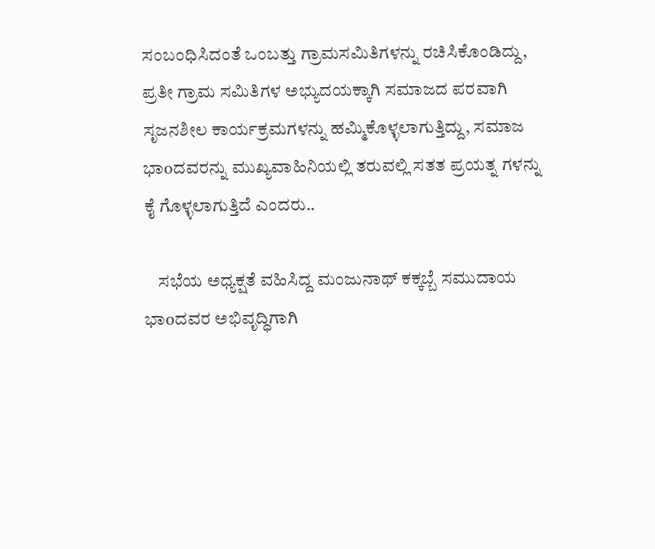ಸಂಬಂಧಿಸಿದಂತೆ ಒಂಬತ್ತು ಗ್ರಾಮಸಮಿತಿಗಳನ್ನು ರಚಿಸಿಕೊಂಡಿದ್ದು, ಪ್ರತೀ ಗ್ರಾಮ ಸಮಿತಿಗಳ ಅಭ್ಯುದಯಕ್ಕಾಗಿ ಸಮಾಜದ ಪರವಾಗಿ ಸೃಜನಶೀಲ ಕಾರ್ಯಕ್ರಮಗಳನ್ನು ಹಮ್ಮಿಕೊಳ್ಳಲಾಗುತ್ತಿದ್ದು, ಸಮಾಜ ಭಾoದವರನ್ನು ಮುಖ್ಯವಾಹಿನಿಯಲ್ಲಿ ತರುವಲ್ಲಿ ಸತತ ಪ್ರಯತ್ನ ಗಳನ್ನು ಕೈ ಗೊಳ್ಳಲಾಗುತ್ತಿದೆ ಎಂದರು..

    ಸಭೆಯ ಅಧ್ಯಕ್ಷತೆ ವಹಿಸಿದ್ದ ಮಂಜುನಾಥ್ ಕಕ್ಕಬ್ಬೆ ಸಮುದಾಯ ಭಾoದವರ ಅಭಿವೃದ್ಧಿಗಾಗಿ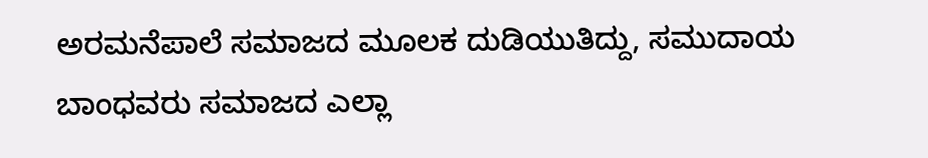ಅರಮನೆಪಾಲೆ ಸಮಾಜದ ಮೂಲಕ ದುಡಿಯುತಿದ್ದು, ಸಮುದಾಯ ಬಾಂಧವರು ಸಮಾಜದ ಎಲ್ಲಾ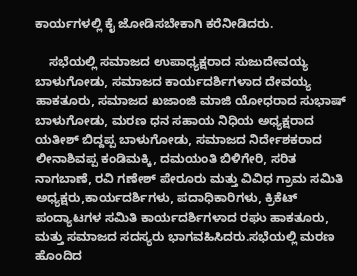ಕಾರ್ಯಗಳಲ್ಲಿ ಕೈ ಜೋಡಿಸಬೇಕಾಗಿ ಕರೆನೀಡಿದರು.

    ಸಭೆಯಲ್ಲಿ ಸಮಾಜದ ಉಪಾಧ್ಯಕ್ಷರಾದ ಸುಜುದೇವಯ್ಯ ಬಾಳುಗೋಡು, ಸಮಾಜದ ಕಾರ್ಯದರ್ಶಿಗಳಾದ ದೇವಯ್ಯ ಹಾಕತೂರು, ಸಮಾಜದ ಖಜಾಂಜಿ ಮಾಜಿ ಯೋಧರಾದ ಸುಭಾಷ್ ಬಾಳುಗೋಡು, ಮರಣ ಧನ ಸಹಾಯ ನಿಧಿಯ ಅಧ್ಯಕ್ಷರಾದ ಯತೀಶ್ ಬಿದ್ದಪ್ಪ ಬಾಳುಗೋಡು, ಸಮಾಜದ ನಿರ್ದೇಶಕರಾದ ಲೀನಾಶಿವಪ್ಪ ಕಂಡಿಮಕ್ಕಿ, ದಮಯಂತಿ ಬಿಳಿಗೇರಿ, ಸರಿತ ನಾಗಬಾಣೆ, ರವಿ ಗಣೇಶ್ ಪೇರೂರು ಮತ್ತು ವಿವಿಧ ಗ್ರಾಮ ಸಮಿತಿ ಅಧ್ಯಕ್ಷರು,ಕಾರ್ಯದರ್ಶಿಗಳು, ಪದಾಧಿಕಾರಿಗಳು, ಕ್ರಿಕೆಟ್ ಪಂದ್ಯಾಟಗಳ ಸಮಿತಿ ಕಾರ್ಯದರ್ಶಿಗಳಾದ ರಘು ಹಾಕತೂರು, ಮತ್ತು ಸಮಾಜದ ಸದಸ್ಯರು ಭಾಗವಹಿಸಿದರು.ಸಭೆಯಲ್ಲಿ ಮರಣ ಹೊಂದಿದ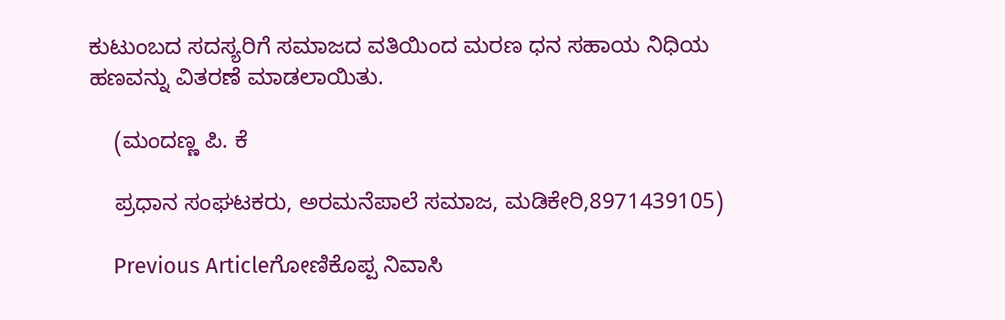ಕುಟುಂಬದ ಸದಸ್ಯರಿಗೆ ಸಮಾಜದ ವತಿಯಿಂದ ಮರಣ ಧನ ಸಹಾಯ ನಿಧಿಯ ಹಣವನ್ನು ವಿತರಣೆ ಮಾಡಲಾಯಿತು.

    (ಮಂದಣ್ಣ ಪಿ. ಕೆ

    ಪ್ರಧಾನ ಸಂಘಟಕರು, ಅರಮನೆಪಾಲೆ ಸಮಾಜ, ಮಡಿಕೇರಿ,8971439105)

    Previous Articleಗೋಣಿಕೊಪ್ಪ ನಿವಾಸಿ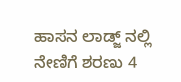ಹಾಸನ ಲಾಡ್ಜ್ ನಲ್ಲಿ ನೇಣಿಗೆ ಶರಣು 4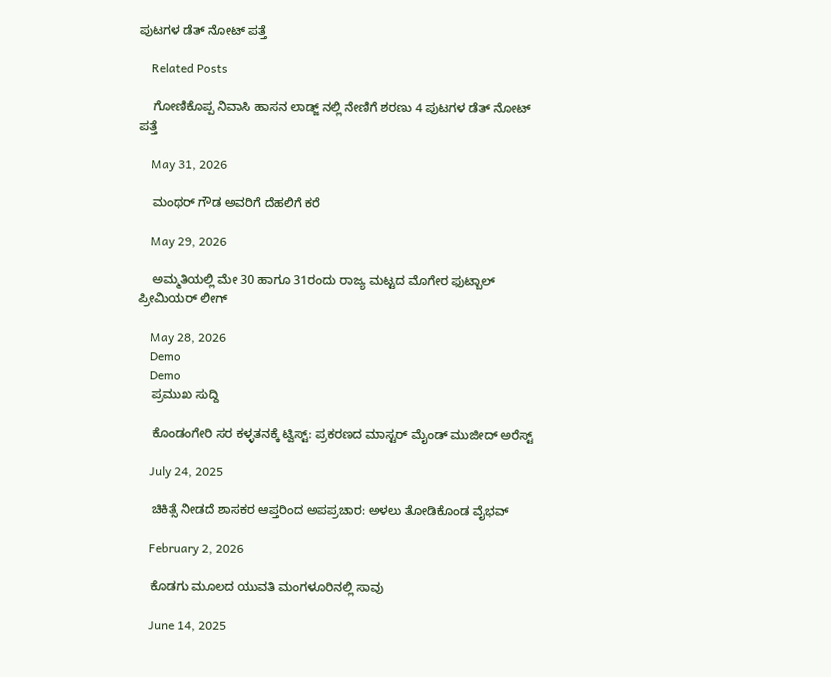ಪುಟಗಳ ಡೆತ್ ನೋಟ್ ಪತ್ತೆ

    Related Posts

    ಗೋಣಿಕೊಪ್ಪ ನಿವಾಸಿ ಹಾಸನ ಲಾಡ್ಜ್ ನಲ್ಲಿ ನೇಣಿಗೆ ಶರಣು 4 ಪುಟಗಳ ಡೆತ್ ನೋಟ್ ಪತ್ತೆ

    May 31, 2026

    ಮಂಥರ್ ಗೌಡ ಅವರಿಗೆ ದೆಹಲಿಗೆ ಕರೆ

    May 29, 2026

    ಅಮ್ಮತಿಯಲ್ಲಿ ಮೇ 30 ಹಾಗೂ 31ರಂದು ರಾಜ್ಯ ಮಟ್ಟದ ಮೊಗೇರ ಫುಟ್ಬಾಲ್ ಪ್ರೀಮಿಯರ್ ಲೀಗ್

    May 28, 2026
    Demo
    Demo
    ಪ್ರಮುಖ ಸುದ್ದಿ

    ಕೊಂಡಂಗೇರಿ ಸರ ಕಳ್ಳತನಕ್ಕೆ ಟ್ವಿಸ್ಟ್: ಪ್ರಕರಣದ ಮಾಸ್ಟರ್ ಮೈಂಡ್ ಮುಜೀದ್ ಅರೆಸ್ಟ್

    July 24, 2025

    ಚಿಕಿತ್ಸೆ ನೀಡದೆ ಶಾಸಕರ ಆಪ್ತರಿಂದ ಅಪಪ್ರಚಾರ: ಅಳಲು ತೋಡಿಕೊಂಡ ವೈಭವ್

    February 2, 2026

    ಕೊಡಗು ಮೂಲದ ಯುವತಿ ಮಂಗಳೂರಿನಲ್ಲಿ ಸಾವು

    June 14, 2025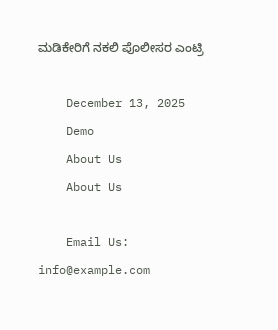ಮಡಿಕೇರಿಗೆ ನಕಲಿ ಪೊಲೀಸರ ಎಂಟ್ರಿ

    December 13, 2025
    Demo
    About Us
    About Us

    Email Us: info@example.com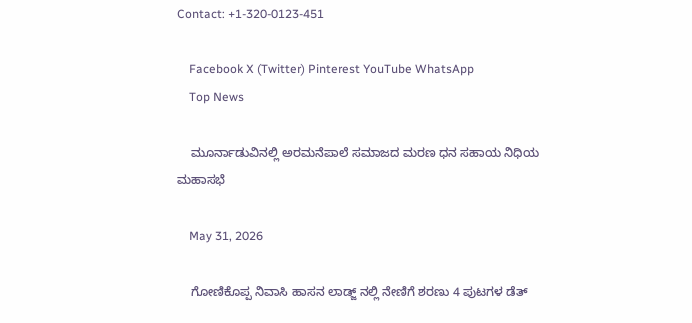Contact: +1-320-0123-451

    Facebook X (Twitter) Pinterest YouTube WhatsApp
    Top News

    ಮೂರ್ನಾಡುವಿನಲ್ಲಿ ಅರಮನೆಪಾಲೆ ಸಮಾಜದ ಮರಣ ಧನ ಸಹಾಯ ನಿಧಿಯ ಮಹಾಸಭೆ

    May 31, 2026

    ಗೋಣಿಕೊಪ್ಪ ನಿವಾಸಿ ಹಾಸನ ಲಾಡ್ಜ್ ನಲ್ಲಿ ನೇಣಿಗೆ ಶರಣು 4 ಪುಟಗಳ ಡೆತ್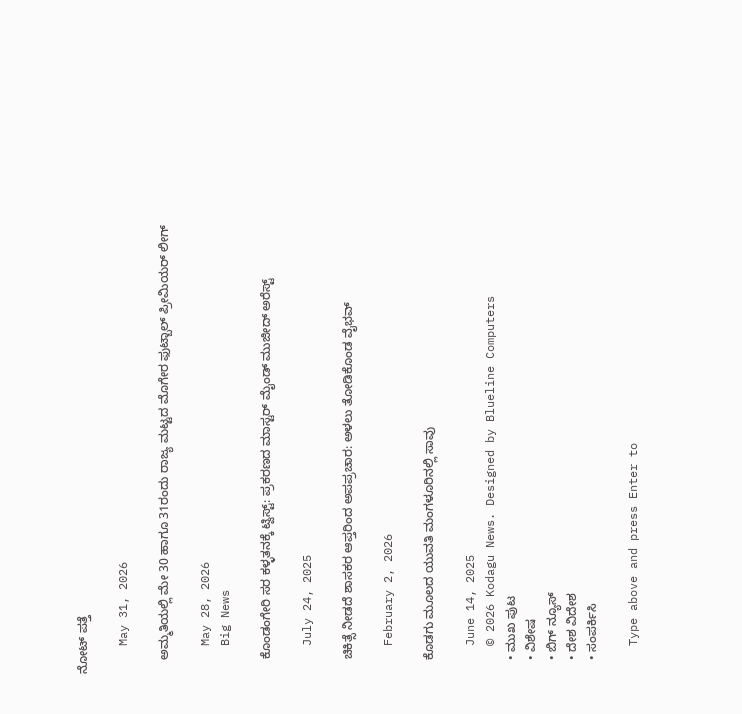ನೋಟ್ ಪತ್ತೆ

    May 31, 2026

    ಅಮ್ಮತಿಯಲ್ಲಿ ಮೇ 30 ಹಾಗೂ 31ರಂದು ರಾಜ್ಯ ಮಟ್ಟದ ಮೊಗೇರ ಫುಟ್ಬಾಲ್ ಪ್ರೀಮಿಯರ್ ಲೀಗ್

    May 28, 2026
    Big News

    ಕೊಂಡಂಗೇರಿ ಸರ ಕಳ್ಳತನಕ್ಕೆ ಟ್ವಿಸ್ಟ್: ಪ್ರಕರಣದ ಮಾಸ್ಟರ್ ಮೈಂಡ್ ಮುಜೀದ್ ಅರೆಸ್ಟ್

    July 24, 2025

    ಚಿಕಿತ್ಸೆ ನೀಡದೆ ಶಾಸಕರ ಆಪ್ತರಿಂದ ಅಪಪ್ರಚಾರ: ಅಳಲು ತೋಡಿಕೊಂಡ ವೈಭವ್

    February 2, 2026

    ಕೊಡಗು ಮೂಲದ ಯುವತಿ ಮಂಗಳೂರಿನಲ್ಲಿ ಸಾವು

    June 14, 2025
    © 2026 Kodagu News. Designed by Blueline Computers
    • ಮುಖ ಪುಟ
    • ವಿಶೇಷ
    • ಬಿಗ್ ನ್ಯೂಸ್
    • ದೇಶ ವಿದೇಶ
    • ಸಂಪರ್ಕಿಸಿ

    Type above and press Enter to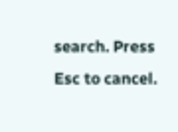search. Press Esc to cancel.